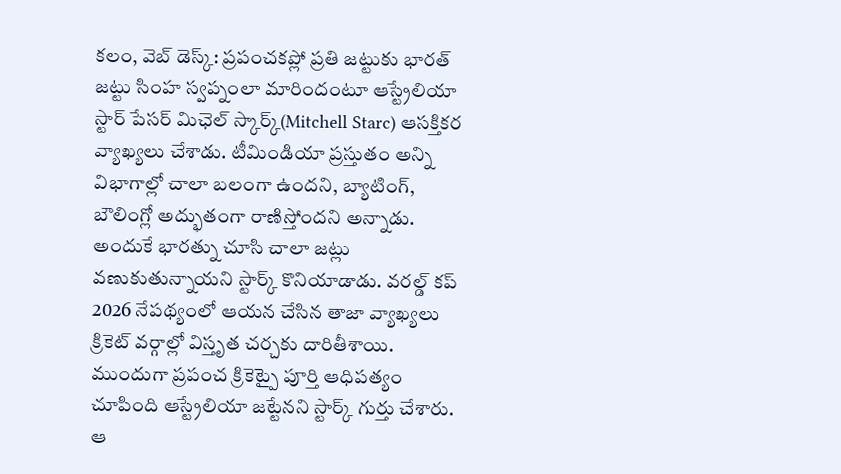కలం, వెబ్ డెస్క్: ప్రపంచకప్లో ప్రతి జట్టుకు భారత్ జట్టు సింహ స్వప్నంలా మారిందంటూ ఆస్ట్రేలియా స్టార్ పేసర్ మిఛెల్ స్కార్క్(Mitchell Starc) ఆసక్తికర వ్యాఖ్యలు చేశాడు. టీమిండియా ప్రస్తుతం అన్ని విభాగాల్లో చాలా బలంగా ఉందని, బ్యాటింగ్, బౌలింగ్లో అద్భుతంగా రాణిస్తోందని అన్నాడు. అందుకే భారత్ను చూసి చాలా జట్లు వణుకుతున్నాయని స్టార్క్ కొనియాడాడు. వరల్డ్ కప్ 2026 నేపథ్యంలో ఆయన చేసిన తాజా వ్యాఖ్యలు క్రికెట్ వర్గాల్లో విస్తృత చర్చకు దారితీశాయి.
ముందుగా ప్రపంచ క్రికెట్పై పూర్తి ఆధిపత్యం చూపింది ఆస్ట్రేలియా జట్టేనని స్టార్క్ గుర్తు చేశారు. ఆ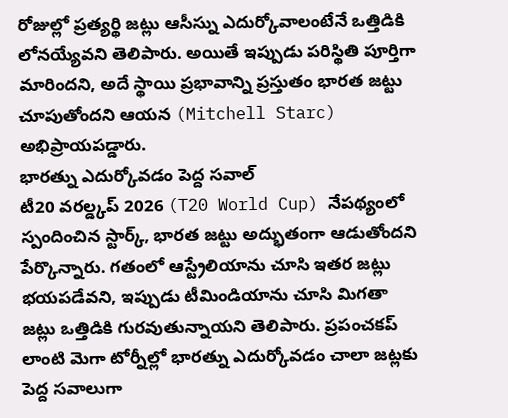రోజుల్లో ప్రత్యర్థి జట్లు ఆసీస్ను ఎదుర్కోవాలంటేనే ఒత్తిడికి లోనయ్యేవని తెలిపారు. అయితే ఇప్పుడు పరిస్థితి పూర్తిగా మారిందని, అదే స్థాయి ప్రభావాన్ని ప్రస్తుతం భారత జట్టు చూపుతోందని ఆయన (Mitchell Starc) అభిప్రాయపడ్డారు.
భారత్ను ఎదుర్కోవడం పెద్ద సవాల్
టీ20 వరల్డ్కప్ 2026 (T20 World Cup) నేపథ్యంలో స్పందించిన స్టార్క్, భారత జట్టు అద్భుతంగా ఆడుతోందని పేర్కొన్నారు. గతంలో ఆస్ట్రేలియాను చూసి ఇతర జట్లు భయపడేవని, ఇప్పుడు టీమిండియాను చూసి మిగతా జట్లు ఒత్తిడికి గురవుతున్నాయని తెలిపారు. ప్రపంచకప్ లాంటి మెగా టోర్నీల్లో భారత్ను ఎదుర్కోవడం చాలా జట్లకు పెద్ద సవాలుగా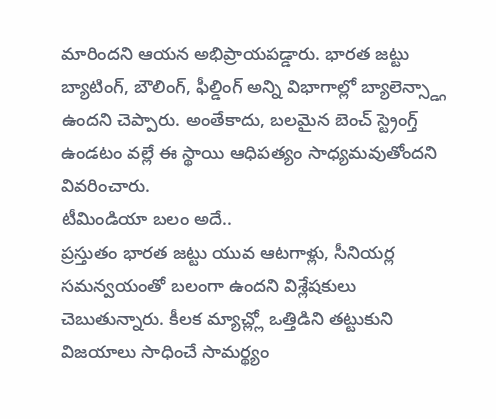మారిందని ఆయన అభిప్రాయపడ్డారు. భారత జట్టు బ్యాటింగ్, బౌలింగ్, ఫీల్డింగ్ అన్ని విభాగాల్లో బ్యాలెన్స్డ్గా ఉందని చెప్పారు. అంతేకాదు, బలమైన బెంచ్ స్ట్రెంగ్త్ ఉండటం వల్లే ఈ స్థాయి ఆధిపత్యం సాధ్యమవుతోందని వివరించారు.
టీమిండియా బలం అదే..
ప్రస్తుతం భారత జట్టు యువ ఆటగాళ్లు, సీనియర్ల సమన్వయంతో బలంగా ఉందని విశ్లేషకులు చెబుతున్నారు. కీలక మ్యాచ్ల్లో ఒత్తిడిని తట్టుకుని విజయాలు సాధించే సామర్థ్యం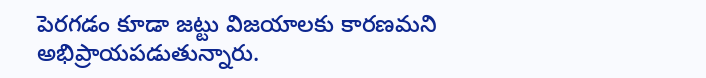పెరగడం కూడా జట్టు విజయాలకు కారణమని అభిప్రాయపడుతున్నారు.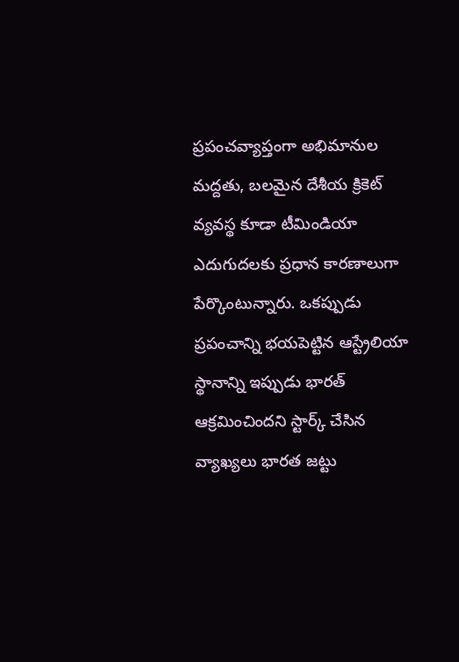ప్రపంచవ్యాప్తంగా అభిమానుల మద్దతు, బలమైన దేశీయ క్రికెట్ వ్యవస్థ కూడా టీమిండియా ఎదుగుదలకు ప్రధాన కారణాలుగా పేర్కొంటున్నారు. ఒకప్పుడు ప్రపంచాన్ని భయపెట్టిన ఆస్ట్రేలియా స్థానాన్ని ఇప్పుడు భారత్ ఆక్రమించిందని స్టార్క్ చేసిన వ్యాఖ్యలు భారత జట్టు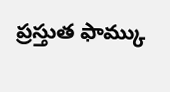ప్రస్తుత ఫామ్కు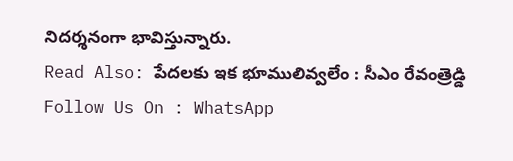నిదర్శనంగా భావిస్తున్నారు.
Read Also: పేదలకు ఇక భూములివ్వలేం : సీఎం రేవంత్రెడ్డి
Follow Us On : WhatsApp